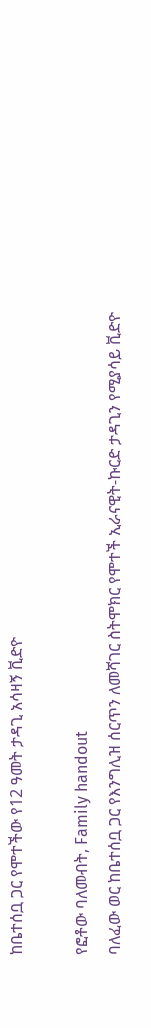ከቤተሰቧ ጋር የሞተችው የ12 ዓመት ታዳጊ አሳዛኝ ቪድዮ

የፎቶው ባለመብት, Family handout
ባለፈው ወር ከቤተሰቧ ጋር የእንግሊዝ ሰርጥን ለመሻገር ስትሞክር የሞተች ኢራናዊት-ኩርድ ታዳጊን የሚያሳይ ቪድዮ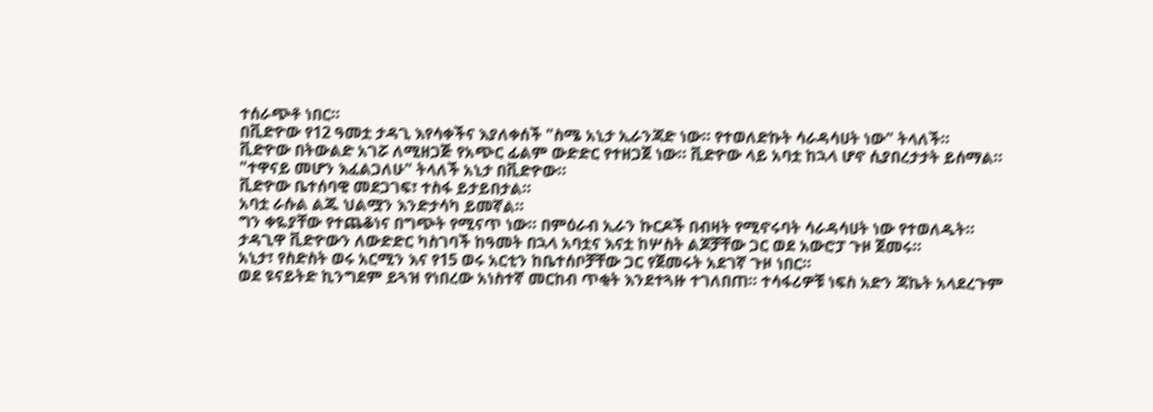ተሰራጭቶ ነበር።
በቪድዮው የ12 ዓመቷ ታዳጊ እየሳቀችና እያለቀሰች "ስሜ አኒታ ኢራንጃድ ነው። የተወለድኩት ሳራዳሳሀት ነው" ትላለች።
ቪድዮው በትውልድ አገሯ ለሚዘጋጅ የአጭር ፊልም ውድድር የተዘጋጀ ነው። ቪድዮው ላይ አባቷ ከኋላ ሆኖ ሲያበረታታት ይሰማል።
"ተዋናይ መሆን እፈልጋለሁ" ትላለች አኒታ በቪድዮው።
ቪድዮው ቤተሰባዊ መደጋገፍ፣ ተስፋ ይታይበታል።
አባቷ ራሱል ልጁ ህልሟን እንድታሳካ ይመኛል።
ግን ቀዬያቸው የተጨቆነና በግጭት የሚናጥ ነው። በምዕራብ ኢራን ኩርዶች በብዛት የሚኖሩባት ሳራዳሳሀት ነው የተወለዱት።
ታዳጊዋ ቪድዮውን ለውድድር ካስገባች ከዓመት በኋላ አባቷና እናቷ ከሦስት ልጆቻቸው ጋር ወደ አውሮፓ ጉዞ ጀመሩ።
አኒታ፣ የስድስት ወሩ አርሚን እና የ15 ወሩ አርቲን ከቤተሰቦቻቸው ጋር የጀመሩት አደገኛ ጉዞ ነበር።
ወደ ዩናይትድ ኪንግደም ይጓዝ የነበረው አነስተኛ መርከብ ጥቂት እንደተጓዙ ተገለበጠ። ተሳፋሪዎቹ ነፍስ አድን ጃኬት አላደረጉም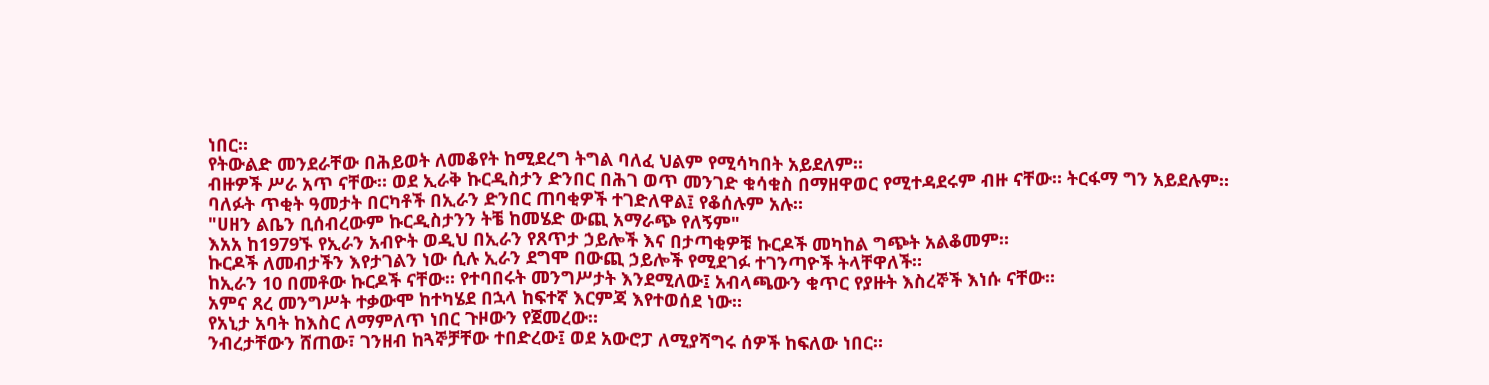ነበር።
የትውልድ መንደራቸው በሕይወት ለመቆየት ከሚደረግ ትግል ባለፈ ህልም የሚሳካበት አይደለም።
ብዙዎች ሥራ አጥ ናቸው። ወደ ኢራቅ ኩርዲስታን ድንበር በሕገ ወጥ መንገድ ቁሳቁስ በማዘዋወር የሚተዳደሩም ብዙ ናቸው። ትርፋማ ግን አይደሉም።
ባለፉት ጥቂት ዓመታት በርካቶች በኢራን ድንበር ጠባቂዎች ተገድለዋል፤ የቆሰሉም አሉ።
"ሀዘን ልቤን ቢሰብረውም ኩርዲስታንን ትቼ ከመሄድ ውጪ አማራጭ የለኝም"
እአአ ከ1979ኙ የኢራን አብዮት ወዲህ በኢራን የጸጥታ ኃይሎች እና በታጣቂዎቹ ኩርዶች መካከል ግጭት አልቆመም።
ኩርዶች ለመብታችን እየታገልን ነው ሲሉ ኢራን ደግሞ በውጪ ኃይሎች የሚደገፉ ተገንጣዮች ትላቸዋለች።
ከኢራን 10 በመቶው ኩርዶች ናቸው። የተባበሩት መንግሥታት እንደሚለው፤ አብላጫውን ቁጥር የያዙት እስረኞች እነሱ ናቸው።
አምና ጸረ መንግሥት ተቃውሞ ከተካሄደ በኋላ ከፍተኛ እርምጃ እየተወሰደ ነው።
የአኒታ አባት ከእስር ለማምለጥ ነበር ጉዞውን የጀመረው።
ንብረታቸውን ሸጠው፣ ገንዘብ ከጓኞቻቸው ተበድረው፤ ወደ አውሮፓ ለሚያሻግሩ ሰዎች ከፍለው ነበር።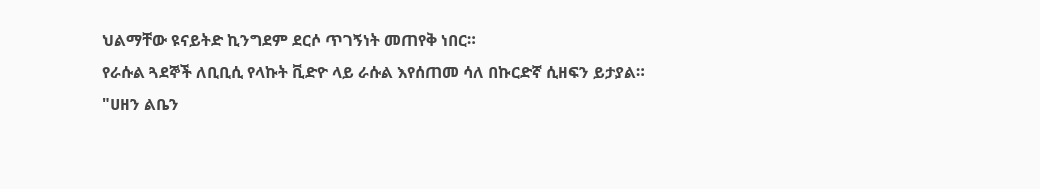ህልማቸው ዩናይትድ ኪንግደም ደርሶ ጥገኝነት መጠየቅ ነበር።
የራሱል ጓደኞች ለቢቢሲ የላኩት ቪድዮ ላይ ራሱል እየሰጠመ ሳለ በኩርድኛ ሲዘፍን ይታያል።
"ሀዘን ልቤን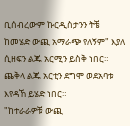ቢሰብረውም ኩርዲስታንን ትቼ ከመሄድ ውጪ አማራጭ የለኝም" እያለ ሲዘፍን ልጁ አርሚን ይስቅ ነበር። ጨቅላ ልጁ አርቲን ደግሞ ወደአባቱ እየዳኸ ይሄድ ነበር።
"ከተራራዎቹ ውጪ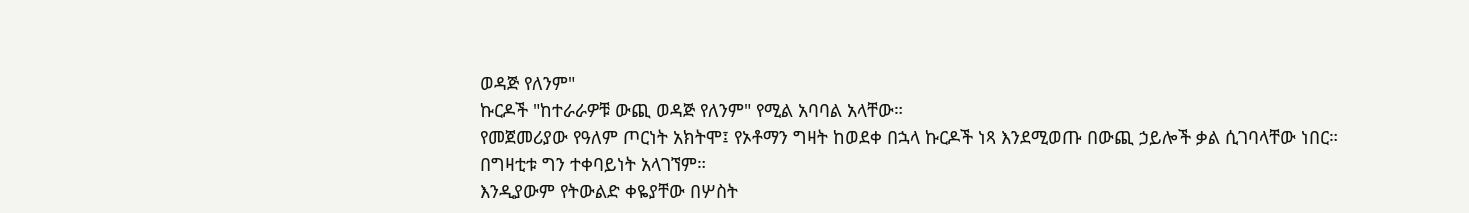ወዳጅ የለንም"
ኩርዶች "ከተራራዎቹ ውጪ ወዳጅ የለንም" የሚል አባባል አላቸው።
የመጀመሪያው የዓለም ጦርነት አክትሞ፤ የኦቶማን ግዛት ከወደቀ በኋላ ኩርዶች ነጻ እንደሚወጡ በውጪ ኃይሎች ቃል ሲገባላቸው ነበር።
በግዛቲቱ ግን ተቀባይነት አላገኘም።
እንዲያውም የትውልድ ቀዬያቸው በሦስት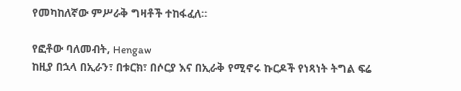የመካከለኛው ምሥራቅ ግዛቶች ተከፋፈለ።

የፎቶው ባለመብት, Hengaw
ከዚያ በኋላ በኢራን፣ በቱርክ፣ በሶርያ እና በኢራቅ የሚኖሩ ኩርዶች የነጻነት ትግል ፍሬ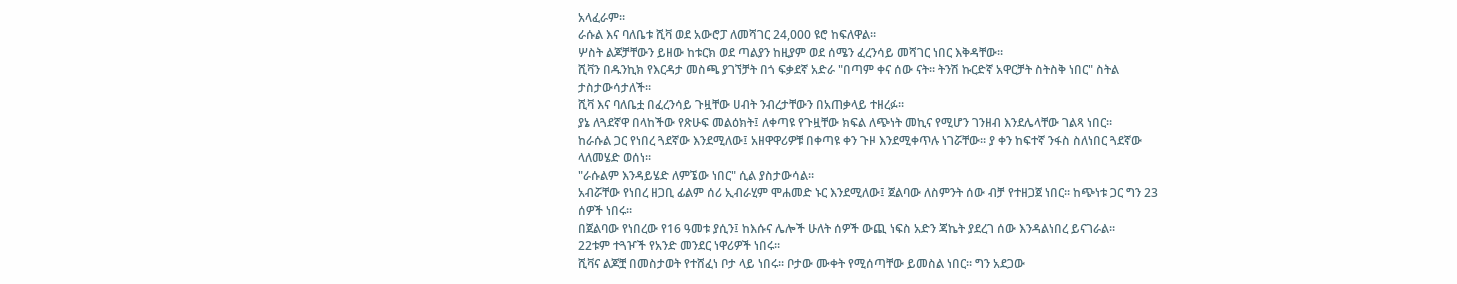አላፈራም።
ራሱል እና ባለቤቱ ሺቫ ወደ አውሮፓ ለመሻገር 24,000 ዩሮ ከፍለዋል።
ሦስት ልጆቻቸውን ይዘው ከቱርክ ወደ ጣልያን ከዚያም ወደ ሰሜን ፈረንሳይ መሻገር ነበር እቅዳቸው።
ሺቫን በዱንኪክ የእርዳታ መስጫ ያገኘቻት በጎ ፍቃደኛ አድራ "በጣም ቀና ሰው ናት። ትንሽ ኩርድኛ አዋርቻት ስትስቅ ነበር" ስትል ታስታውሳታለች።
ሺቫ እና ባለቤቷ በፈረንሳይ ጉዟቸው ሀብት ንብረታቸውን በአጠቃላይ ተዘረፉ።
ያኔ ለጓደኛዋ በላከችው የጽሁፍ መልዕክት፤ ለቀጣዩ የጉዟቸው ክፍል ለጭነት መኪና የሚሆን ገንዘብ እንደሌላቸው ገልጻ ነበር።
ከራሱል ጋር የነበረ ጓደኛው እንደሚለው፤ አዘዋዋሪዎቹ በቀጣዩ ቀን ጉዞ እንደሚቀጥሉ ነገሯቸው። ያ ቀን ከፍተኛ ንፋስ ስለነበር ጓደኛው ላለመሄድ ወሰነ።
"ራሱልም እንዳይሄድ ለምኜው ነበር" ሲል ያስታውሳል።
አብሯቸው የነበረ ዘጋቢ ፊልም ሰሪ ኢብራሂም ሞሐመድ ኑር እንደሚለው፤ ጀልባው ለስምንት ሰው ብቻ የተዘጋጀ ነበር። ከጭነቱ ጋር ግን 23 ሰዎች ነበሩ።
በጀልባው የነበረው የ16 ዓመቱ ያሲን፤ ከእሱና ሌሎች ሁለት ሰዎች ውጪ ነፍስ አድን ጃኬት ያደረገ ሰው እንዳልነበረ ይናገራል።
22ቱም ተጓዦች የአንድ መንደር ነዋሪዎች ነበሩ።
ሺቫና ልጆቿ በመስታወት የተሸፈነ ቦታ ላይ ነበሩ። ቦታው ሙቀት የሚሰጣቸው ይመስል ነበር። ግን አደጋው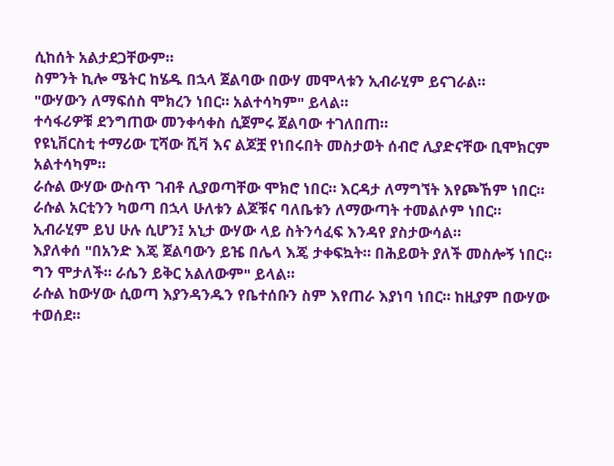ሲከሰት አልታደጋቸውም።
ስምንት ኪሎ ሜትር ከሄዱ በኋላ ጀልባው በውሃ መሞላቱን ኢብራሂም ይናገራል።
"ውሃውን ለማፍሰስ ሞክረን ነበር። አልተሳካም" ይላል።
ተሳፋሪዎቹ ደንግጠው መንቀሳቀስ ሲጀምሩ ጀልባው ተገለበጠ።
የዩኒቨርስቲ ተማሪው ፒሻው ሺቫ እና ልጆቿ የነበሩበት መስታወት ሰብሮ ሊያድናቸው ቢሞክርም አልተሳካም።
ራሱል ውሃው ውስጥ ገብቶ ሊያወጣቸው ሞክሮ ነበር። እርዳታ ለማግኘት እየጮኸም ነበር።
ራሱል አርቲንን ካወጣ በኋላ ሁለቱን ልጆቹና ባለቤቱን ለማውጣት ተመልሶም ነበር።
ኢብራሂም ይህ ሁሉ ሲሆን፤ አኒታ ውሃው ላይ ስትንሳፈፍ እንዳየ ያስታውሳል።
እያለቀሰ "በአንድ እጄ ጀልባውን ይዤ በሌላ እጄ ታቀፍኳት። በሕይወት ያለች መስሎኝ ነበር። ግን ሞታለች። ራሴን ይቅር አልለውም" ይላል።
ራሱል ከውሃው ሲወጣ እያንዳንዱን የቤተሰቡን ስም እየጠራ እያነባ ነበር። ከዚያም በውሃው ተወሰደ።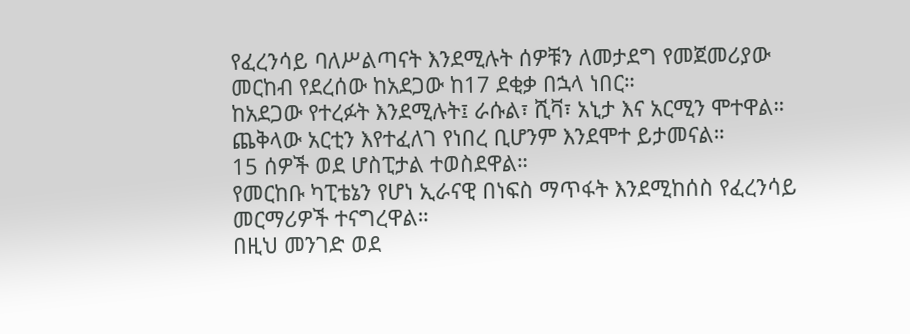የፈረንሳይ ባለሥልጣናት እንደሚሉት ሰዎቹን ለመታደግ የመጀመሪያው መርከብ የደረሰው ከአደጋው ከ17 ደቂቃ በኋላ ነበር።
ከአደጋው የተረፉት እንደሚሉት፤ ራሱል፣ ሺቫ፣ አኒታ እና አርሚን ሞተዋል። ጨቅላው አርቲን እየተፈለገ የነበረ ቢሆንም እንደሞተ ይታመናል።
15 ሰዎች ወደ ሆስፒታል ተወስደዋል።
የመርከቡ ካፒቴኔን የሆነ ኢራናዊ በነፍስ ማጥፋት እንደሚከሰስ የፈረንሳይ መርማሪዎች ተናግረዋል።
በዚህ መንገድ ወደ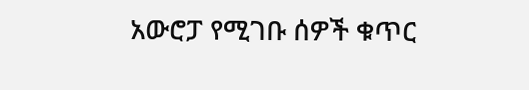አውሮፓ የሚገቡ ሰዎች ቁጥር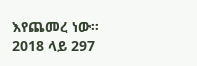እየጨመረ ነው።
2018 ላይ 297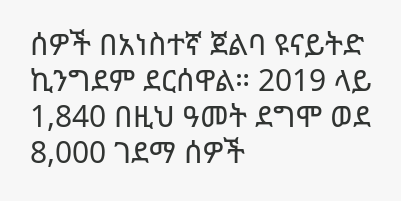ሰዎች በአነስተኛ ጀልባ ዩናይትድ ኪንግደም ደርሰዋል። 2019 ላይ 1,840 በዚህ ዓመት ደግሞ ወደ 8,000 ገደማ ሰዎች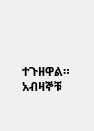ተጉዘዋል።
አብዛኞቹ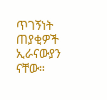ጥገኝነት ጠያቂዎች ኢራናውያን ናቸው።